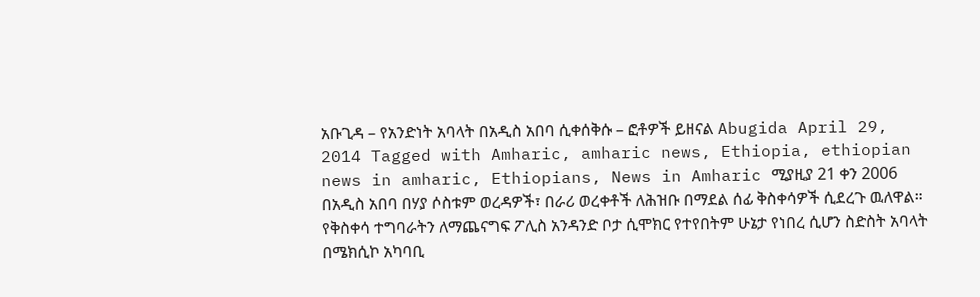አቡጊዳ – የአንድነት አባላት በአዲስ አበባ ሲቀሰቅሱ – ፎቶዎች ይዘናል Abugida April 29, 2014 Tagged with Amharic, amharic news, Ethiopia, ethiopian news in amharic, Ethiopians, News in Amharic ሚያዚያ 21 ቀን 2006 በአዲስ አበባ በሃያ ሶስቱም ወረዳዎች፣ በራሪ ወረቀቶች ለሕዝቡ በማደል ሰፊ ቅስቀሳዎች ሲደረጉ ዉለዋል። የቅስቀሳ ተግባራትን ለማጨናግፍ ፖሊስ አንዳንድ ቦታ ሲሞክር የተየበትም ሁኔታ የነበረ ሲሆን ስድስት አባላት በሜክሲኮ አካባቢ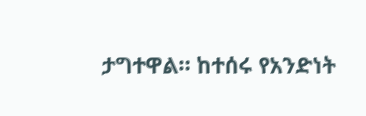ታግተዋል። ከተሰሩ የአንድነት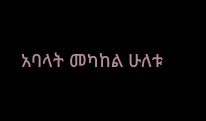አባላት መካከል ሁለቱ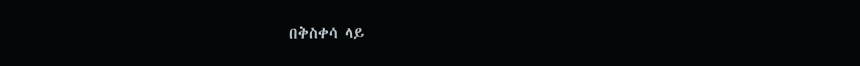በቅስቀሳ ላይ